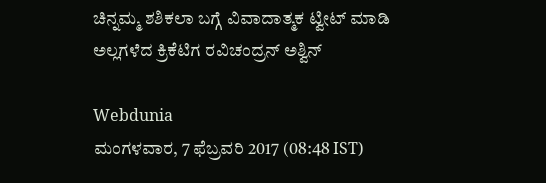ಚಿನ್ನಮ್ಮ ಶಶಿಕಲಾ ಬಗ್ಗೆ ವಿವಾದಾತ್ಮಕ ಟ್ವೀಟ್ ಮಾಡಿ ಅಲ್ಲಗಳೆದ ಕ್ರಿಕೆಟಿಗ ರವಿಚಂದ್ರನ್ ಅಶ್ವಿನ್

Webdunia
ಮಂಗಳವಾರ, 7 ಫೆಬ್ರವರಿ 2017 (08:48 IST)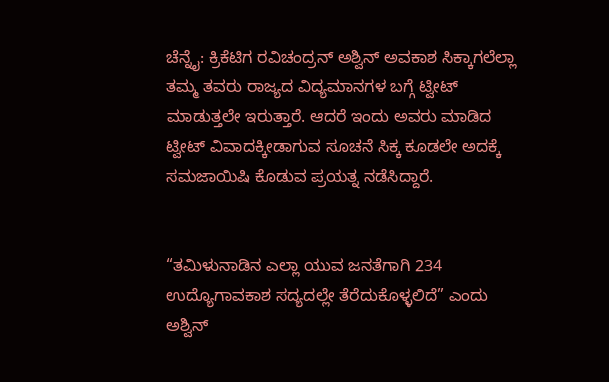ಚೆನ್ನೈ: ಕ್ರಿಕೆಟಿಗ ರವಿಚಂದ್ರನ್ ಅಶ್ವಿನ್ ಅವಕಾಶ ಸಿಕ್ಕಾಗಲೆಲ್ಲಾ ತಮ್ಮ ತವರು ರಾಜ್ಯದ ವಿದ್ಯಮಾನಗಳ ಬಗ್ಗೆ ಟ್ವೀಟ್ ಮಾಡುತ್ತಲೇ ಇರುತ್ತಾರೆ. ಆದರೆ ಇಂದು ಅವರು ಮಾಡಿದ ಟ್ವೀಟ್ ವಿವಾದಕ್ಕೀಡಾಗುವ ಸೂಚನೆ ಸಿಕ್ಕ ಕೂಡಲೇ ಅದಕ್ಕೆ ಸಮಜಾಯಿಷಿ ಕೊಡುವ ಪ್ರಯತ್ನ ನಡೆಸಿದ್ದಾರೆ.


“ತಮಿಳುನಾಡಿನ ಎಲ್ಲಾ ಯುವ ಜನತೆಗಾಗಿ 234 ಉದ್ಯೊಗಾವಕಾಶ ಸದ್ಯದಲ್ಲೇ ತೆರೆದುಕೊಳ್ಳಲಿದೆ” ಎಂದು ಅಶ್ವಿನ್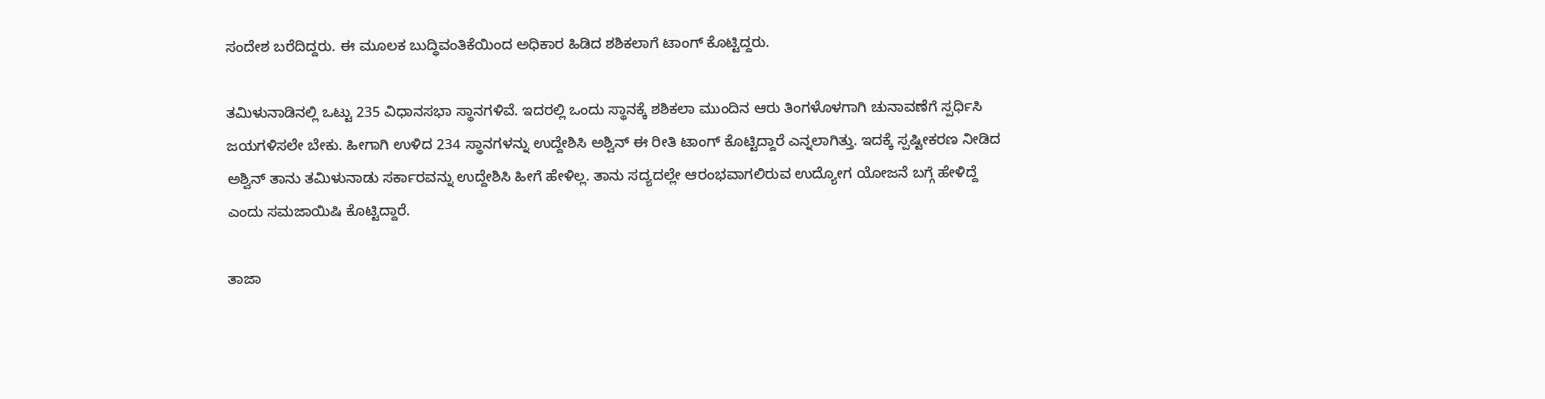ಸಂದೇಶ ಬರೆದಿದ್ದರು. ಈ ಮೂಲಕ ಬುದ್ಧಿವಂತಿಕೆಯಿಂದ ಅಧಿಕಾರ ಹಿಡಿದ ಶಶಿಕಲಾಗೆ ಟಾಂಗ್ ಕೊಟ್ಟಿದ್ದರು.

ತಮಿಳುನಾಡಿನಲ್ಲಿ ಒಟ್ಟು 235 ವಿಧಾನಸಭಾ ಸ್ಥಾನಗಳಿವೆ. ಇದರಲ್ಲಿ ಒಂದು ಸ್ಥಾನಕ್ಕೆ ಶಶಿಕಲಾ ಮುಂದಿನ ಆರು ತಿಂಗಳೊಳಗಾಗಿ ಚುನಾವಣೆಗೆ ಸ್ಪರ್ಧಿಸಿ ಜಯಗಳಿಸಲೇ ಬೇಕು. ಹೀಗಾಗಿ ಉಳಿದ 234 ಸ್ಥಾನಗಳನ್ನು ಉದ್ದೇಶಿಸಿ ಅಶ್ವಿನ್ ಈ ರೀತಿ ಟಾಂಗ್ ಕೊಟ್ಟಿದ್ದಾರೆ ಎನ್ನಲಾಗಿತ್ತು. ಇದಕ್ಕೆ ಸ್ಪಷ್ಟೀಕರಣ ನೀಡಿದ ಅಶ್ವಿನ್ ತಾನು ತಮಿಳುನಾಡು ಸರ್ಕಾರವನ್ನು ಉದ್ದೇಶಿಸಿ ಹೀಗೆ ಹೇಳಿಲ್ಲ. ತಾನು ಸದ್ಯದಲ್ಲೇ ಆರಂಭವಾಗಲಿರುವ ಉದ್ಯೋಗ ಯೋಜನೆ ಬಗ್ಗೆ ಹೇಳಿದ್ದೆ ಎಂದು ಸಮಜಾಯಿಷಿ ಕೊಟ್ಟಿದ್ದಾರೆ.

ತಾಜಾ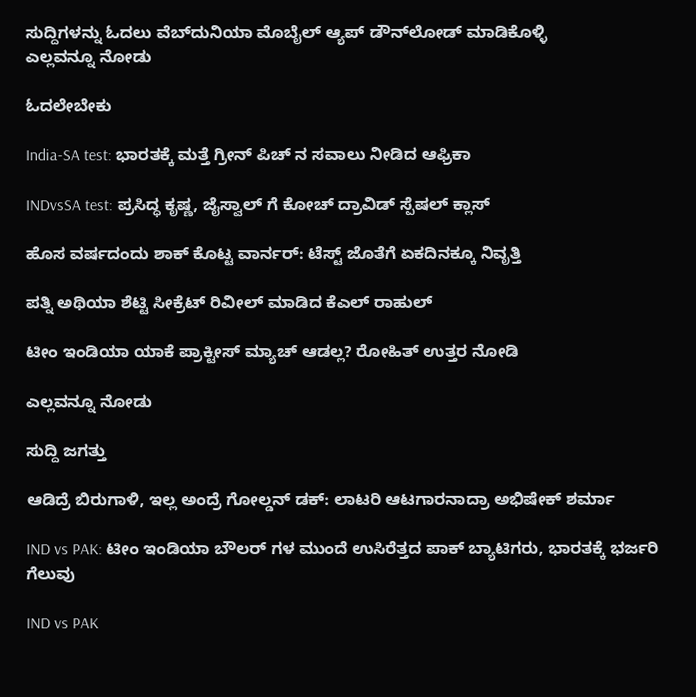ಸುದ್ದಿಗಳನ್ನು ಓದಲು ವೆಬ್‌ದುನಿಯಾ ಮೊಬೈಲ್ ಆ್ಯಪ್ ಡೌನ್‍ಲೋಡ್ ಮಾಡಿಕೊಳ್ಳಿ
ಎಲ್ಲವನ್ನೂ ನೋಡು

ಓದಲೇಬೇಕು

India-SA test: ಭಾರತಕ್ಕೆ ಮತ್ತೆ ಗ್ರೀನ್ ಪಿಚ್ ನ ಸವಾಲು ನೀಡಿದ ಆಫ್ರಿಕಾ

INDvsSA test: ಪ್ರಸಿದ್ಧ ಕೃಷ್ಣ, ಜೈಸ್ವಾಲ್ ಗೆ ಕೋಚ್ ದ್ರಾವಿಡ್ ಸ್ಪೆಷಲ್ ಕ್ಲಾಸ್

ಹೊಸ ವರ್ಷದಂದು ಶಾಕ್ ಕೊಟ್ಟ ವಾರ್ನರ್: ಟೆಸ್ಟ್ ಜೊತೆಗೆ ಏಕದಿನಕ್ಕೂ ನಿವೃತ್ತಿ

ಪತ್ನಿ ಅಥಿಯಾ ಶೆಟ್ಟಿ ಸೀಕ್ರೆಟ್ ರಿವೀಲ್ ಮಾಡಿದ ಕೆಎಲ್ ರಾಹುಲ್

ಟೀಂ ಇಂಡಿಯಾ ಯಾಕೆ ಪ್ರಾಕ್ಟೀಸ್ ಮ್ಯಾಚ್ ಆಡಲ್ಲ? ರೋಹಿತ್ ಉತ್ತರ ನೋಡಿ

ಎಲ್ಲವನ್ನೂ ನೋಡು

ಸುದ್ದಿ ಜಗತ್ತು

ಆಡಿದ್ರೆ ಬಿರುಗಾಳಿ, ಇಲ್ಲ ಅಂದ್ರೆ ಗೋಲ್ಡನ್ ಡಕ್: ಲಾಟರಿ ಆಟಗಾರನಾದ್ರಾ ಅಭಿಷೇಕ್ ಶರ್ಮಾ

IND vs PAK: ಟೀಂ ಇಂಡಿಯಾ ಬೌಲರ್ ಗಳ ಮುಂದೆ ಉಸಿರೆತ್ತದ ಪಾಕ್ ಬ್ಯಾಟಿಗರು, ಭಾರತಕ್ಕೆ ಭರ್ಜರಿ ಗೆಲುವು

IND vs PAK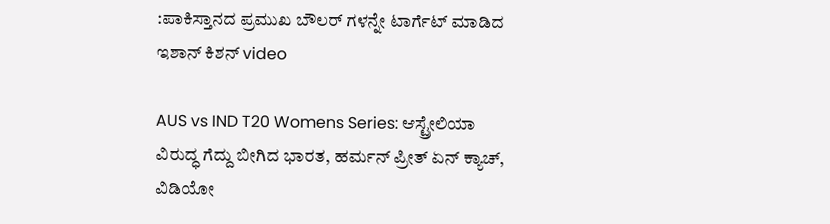:ಪಾಕಿಸ್ತಾನದ ಪ್ರಮುಖ ಬೌಲರ್ ಗಳನ್ನೇ ಟಾರ್ಗೆಟ್ ಮಾಡಿದ ಇಶಾನ್ ಕಿಶನ್ video

AUS vs IND T20 Womens Series: ಆಸ್ಟ್ರೇಲಿಯಾ ವಿರುದ್ಧ ಗೆದ್ದು ಬೀಗಿದ ಭಾರತ, ಹರ್ಮನ್ ಪ್ರೀತ್‌ ಏನ್‌ ಕ್ಯಾಚ್‌, ವಿಡಿಯೋ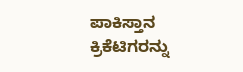ಪಾಕಿಸ್ತಾನ ಕ್ರಿಕೆಟಿಗರನ್ನು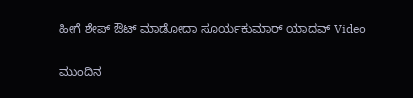ಹೀಗೆ ಶೇಪ್ ಔಟ್ ಮಾಡೋದಾ ಸೂರ್ಯಕುಮಾರ್ ಯಾದವ್ Video

ಮುಂದಿನ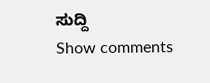ಸುದ್ದಿ
Show comments